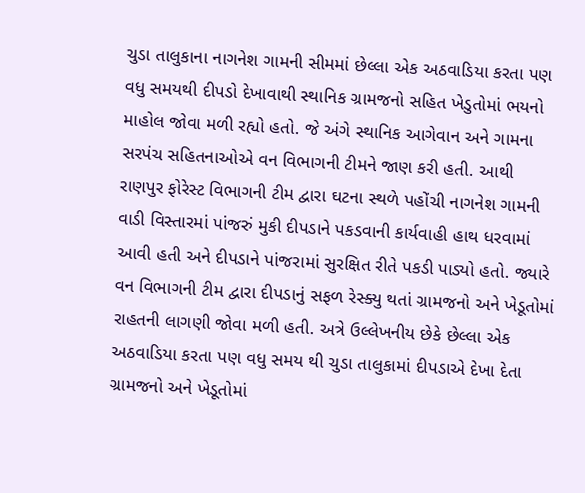ચુડા તાલુકાના નાગનેશ ગામની સીમમાં છેલ્લા એક અઠવાડિયા કરતા પણ વધુ સમયથી દીપડો દેખાવાથી સ્થાનિક ગ્રામજનો સહિત ખેડુતોમાં ભયનો માહોલ જોવા મળી રહ્યો હતો. જે અંગે સ્થાનિક આગેવાન અને ગામના સરપંચ સહિતનાઓએ વન વિભાગની ટીમને જાણ કરી હતી. આથી રાણપુર ફોરેસ્ટ વિભાગની ટીમ દ્વારા ઘટના સ્થળે પહોંચી નાગનેશ ગામની વાડી વિસ્તારમાં પાંજરું મુકી દીપડાને પકડવાની કાર્યવાહી હાથ ધરવામાં આવી હતી અને દીપડાને પાંજરામાં સુરક્ષિત રીતે પકડી પાડ્યો હતો. જ્યારે વન વિભાગની ટીમ દ્વારા દીપડાનું સફળ રેસ્ક્યુ થતાં ગ્રામજનો અને ખેડૂતોમાં રાહતની લાગણી જોવા મળી હતી. અત્રે ઉલ્લેખનીય છેકે છેલ્લા એક અઠવાડિયા કરતા પણ વધુ સમય થી ચુડા તાલુકામાં દીપડાએ દેખા દેતા ગ્રામજનો અને ખેડૂતોમાં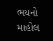ભયનો માહોલ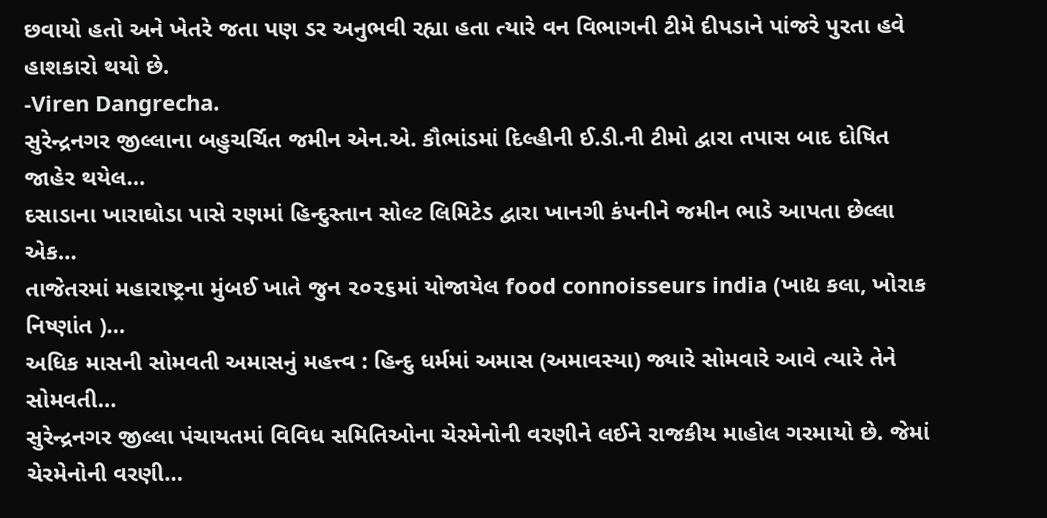છવાયો હતો અને ખેતરે જતા પણ ડર અનુભવી રહ્યા હતા ત્યારે વન વિભાગની ટીમે દીપડાને પાંજરે પુરતા હવે હાશકારો થયો છે.
-Viren Dangrecha.
સુરેન્દ્રનગર જીલ્લાના બહુચર્ચિત જમીન એન.એ. કૌભાંડમાં દિલ્હીની ઈ.ડી.ની ટીમો દ્વારા તપાસ બાદ દોષિત જાહેર થયેલ…
દસાડાના ખારાઘોડા પાસે રણમાં હિન્દુસ્તાન સોલ્ટ લિમિટેડ દ્વારા ખાનગી કંપનીને જમીન ભાડે આપતા છેલ્લા એક…
તાજેતરમાં મહારાષ્ટ્રના મુંબઈ ખાતે જુન ૨૦૨૬માં યોજાયેલ food connoisseurs india (ખાદ્ય કલા, ખોરાક નિષ્ણાંત )…
અધિક માસની સોમવતી અમાસનું મહત્ત્વ : હિન્દુ ધર્મમાં અમાસ (અમાવસ્યા) જ્યારે સોમવારે આવે ત્યારે તેને સોમવતી…
સુરેન્દ્રનગર જીલ્લા પંચાયતમાં વિવિધ સમિતિઓના ચેરમેનોની વરણીને લઈને રાજકીય માહોલ ગરમાયો છે. જેમાં ચેરમેનોની વરણી…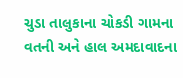ચુડા તાલુકાના ચોકડી ગામના વતની અને હાલ અમદાવાદના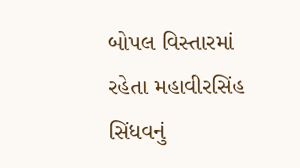બોપલ વિસ્તારમાં રહેતા મહાવીરસિંહ સિંધવનું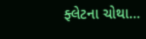ફ્લેટના ચોથા…